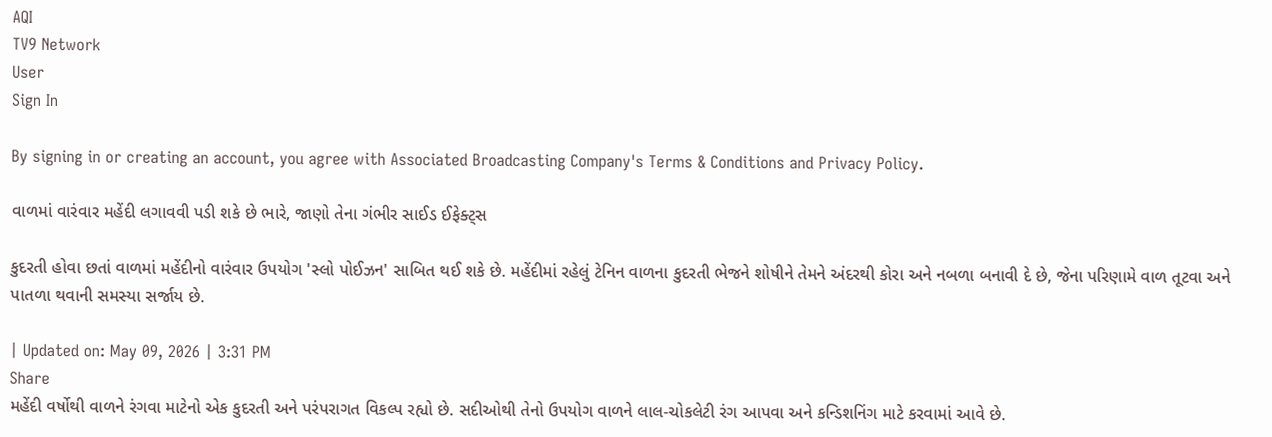AQI
TV9 Network
User
Sign In

By signing in or creating an account, you agree with Associated Broadcasting Company's Terms & Conditions and Privacy Policy.

વાળમાં વારંવાર મહેંદી લગાવવી પડી શકે છે ભારે, જાણો તેના ગંભીર સાઈડ ઈફેક્ટ્સ

કુદરતી હોવા છતાં વાળમાં મહેંદીનો વારંવાર ઉપયોગ 'સ્લો પોઈઝન' સાબિત થઈ શકે છે. મહેંદીમાં રહેલું ટેનિન વાળના કુદરતી ભેજને શોષીને તેમને અંદરથી કોરા અને નબળા બનાવી દે છે, જેના પરિણામે વાળ તૂટવા અને પાતળા થવાની સમસ્યા સર્જાય છે.

| Updated on: May 09, 2026 | 3:31 PM
Share
મહેંદી વર્ષોથી વાળને રંગવા માટેનો એક કુદરતી અને પરંપરાગત વિકલ્પ રહ્યો છે. સદીઓથી તેનો ઉપયોગ વાળને લાલ-ચોકલેટી રંગ આપવા અને કન્ડિશનિંગ માટે કરવામાં આવે છે.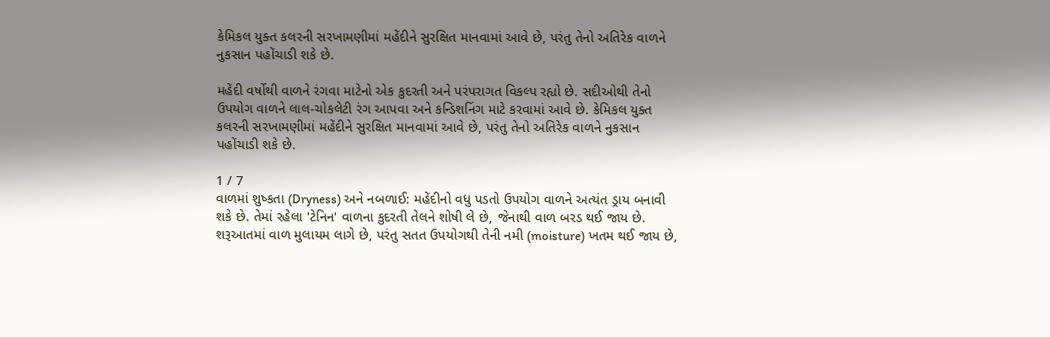કેમિકલ યુક્ત કલરની સરખામણીમાં મહેંદીને સુરક્ષિત માનવામાં આવે છે, પરંતુ તેનો અતિરેક વાળને નુકસાન પહોંચાડી શકે છે.

મહેંદી વર્ષોથી વાળને રંગવા માટેનો એક કુદરતી અને પરંપરાગત વિકલ્પ રહ્યો છે. સદીઓથી તેનો ઉપયોગ વાળને લાલ-ચોકલેટી રંગ આપવા અને કન્ડિશનિંગ માટે કરવામાં આવે છે. કેમિકલ યુક્ત કલરની સરખામણીમાં મહેંદીને સુરક્ષિત માનવામાં આવે છે, પરંતુ તેનો અતિરેક વાળને નુકસાન પહોંચાડી શકે છે.

1 / 7
વાળમાં શુષ્કતા (Dryness) અને નબળાઈ: મહેંદીનો વધુ પડતો ઉપયોગ વાળને અત્યંત ડ્રાય બનાવી શકે છે. તેમાં રહેલા 'ટેનિન' વાળના કુદરતી તેલને શોષી લે છે, જેનાથી વાળ બરડ થઈ જાય છે. શરૂઆતમાં વાળ મુલાયમ લાગે છે, પરંતુ સતત ઉપયોગથી તેની નમી (moisture) ખતમ થઈ જાય છે,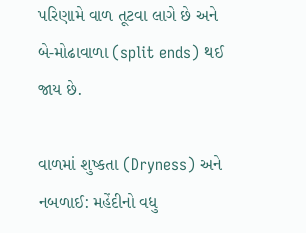પરિણામે વાળ તૂટવા લાગે છે અને બે-મોઢાવાળા (split ends) થઈ જાય છે.

વાળમાં શુષ્કતા (Dryness) અને નબળાઈ: મહેંદીનો વધુ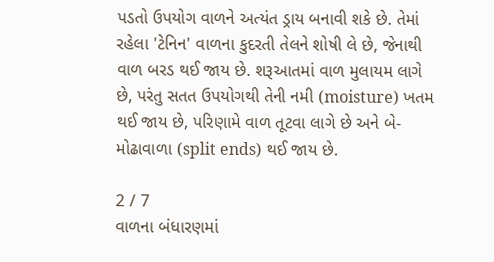પડતો ઉપયોગ વાળને અત્યંત ડ્રાય બનાવી શકે છે. તેમાં રહેલા 'ટેનિન' વાળના કુદરતી તેલને શોષી લે છે, જેનાથી વાળ બરડ થઈ જાય છે. શરૂઆતમાં વાળ મુલાયમ લાગે છે, પરંતુ સતત ઉપયોગથી તેની નમી (moisture) ખતમ થઈ જાય છે, પરિણામે વાળ તૂટવા લાગે છે અને બે-મોઢાવાળા (split ends) થઈ જાય છે.

2 / 7
વાળના બંધારણમાં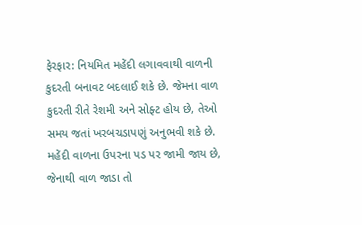ફેરફાર: નિયમિત મહેંદી લગાવવાથી વાળની કુદરતી બનાવટ બદલાઈ શકે છે. જેમના વાળ કુદરતી રીતે રેશમી અને સોફ્ટ હોય છે, તેઓ સમય જતાં ખરબચડાપણું અનુભવી શકે છે. મહેંદી વાળના ઉપરના પડ પર જામી જાય છે, જેનાથી વાળ જાડા તો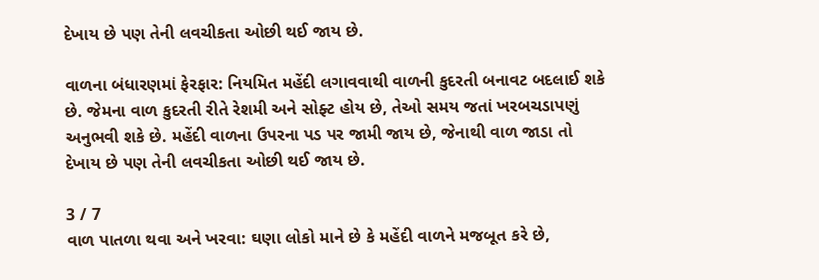દેખાય છે પણ તેની લવચીકતા ઓછી થઈ જાય છે.

વાળના બંધારણમાં ફેરફાર: નિયમિત મહેંદી લગાવવાથી વાળની કુદરતી બનાવટ બદલાઈ શકે છે. જેમના વાળ કુદરતી રીતે રેશમી અને સોફ્ટ હોય છે, તેઓ સમય જતાં ખરબચડાપણું અનુભવી શકે છે. મહેંદી વાળના ઉપરના પડ પર જામી જાય છે, જેનાથી વાળ જાડા તો દેખાય છે પણ તેની લવચીકતા ઓછી થઈ જાય છે.

3 / 7
વાળ પાતળા થવા અને ખરવા: ઘણા લોકો માને છે કે મહેંદી વાળને મજબૂત કરે છે,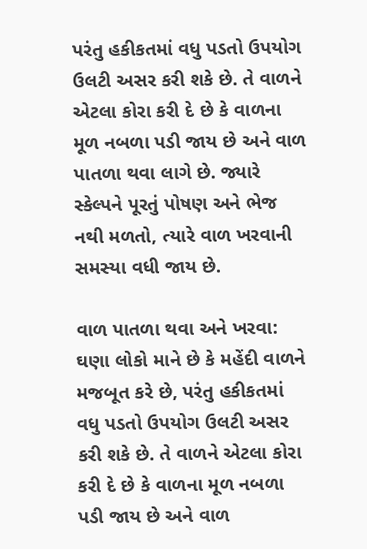પરંતુ હકીકતમાં વધુ પડતો ઉપયોગ ઉલટી અસર કરી શકે છે. તે વાળને એટલા કોરા કરી દે છે કે વાળના મૂળ નબળા પડી જાય છે અને વાળ પાતળા થવા લાગે છે. જ્યારે સ્કેલ્પને પૂરતું પોષણ અને ભેજ નથી મળતો, ત્યારે વાળ ખરવાની સમસ્યા વધી જાય છે.

વાળ પાતળા થવા અને ખરવા: ઘણા લોકો માને છે કે મહેંદી વાળને મજબૂત કરે છે, પરંતુ હકીકતમાં વધુ પડતો ઉપયોગ ઉલટી અસર કરી શકે છે. તે વાળને એટલા કોરા કરી દે છે કે વાળના મૂળ નબળા પડી જાય છે અને વાળ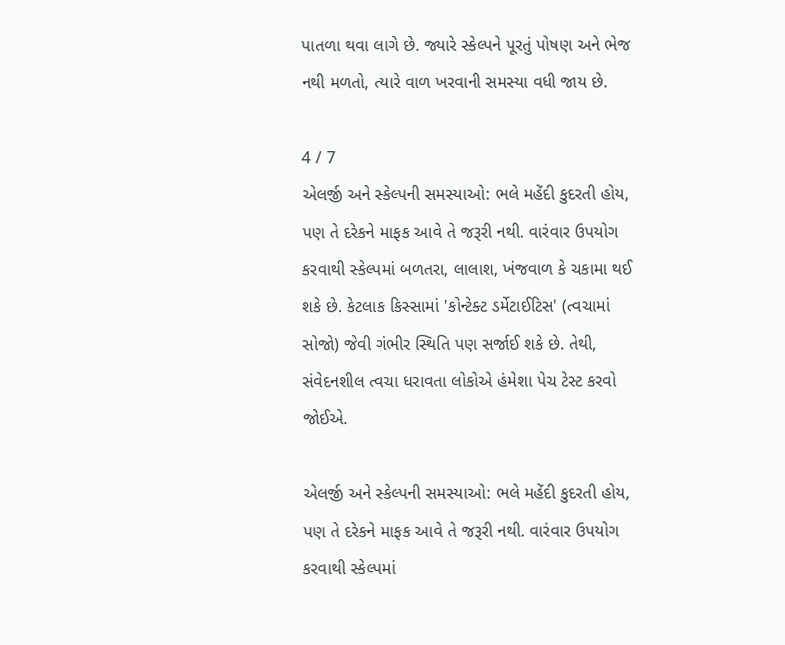પાતળા થવા લાગે છે. જ્યારે સ્કેલ્પને પૂરતું પોષણ અને ભેજ નથી મળતો, ત્યારે વાળ ખરવાની સમસ્યા વધી જાય છે.

4 / 7
એલર્જી અને સ્કેલ્પની સમસ્યાઓ: ભલે મહેંદી કુદરતી હોય, પણ તે દરેકને માફક આવે તે જરૂરી નથી. વારંવાર ઉપયોગ કરવાથી સ્કેલ્પમાં બળતરા, લાલાશ, ખંજવાળ કે ચકામા થઈ શકે છે. કેટલાક કિસ્સામાં 'કોન્ટેક્ટ ડર્મેટાઈટિસ' (ત્વચામાં સોજો) જેવી ગંભીર સ્થિતિ પણ સર્જાઈ શકે છે. તેથી, સંવેદનશીલ ત્વચા ધરાવતા લોકોએ હંમેશા પેચ ટેસ્ટ કરવો જોઈએ.

એલર્જી અને સ્કેલ્પની સમસ્યાઓ: ભલે મહેંદી કુદરતી હોય, પણ તે દરેકને માફક આવે તે જરૂરી નથી. વારંવાર ઉપયોગ કરવાથી સ્કેલ્પમાં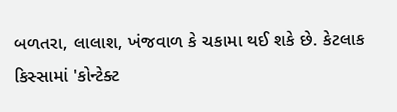બળતરા, લાલાશ, ખંજવાળ કે ચકામા થઈ શકે છે. કેટલાક કિસ્સામાં 'કોન્ટેક્ટ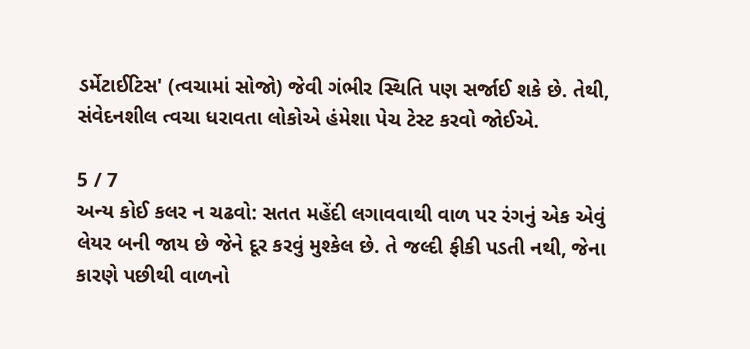ડર્મેટાઈટિસ' (ત્વચામાં સોજો) જેવી ગંભીર સ્થિતિ પણ સર્જાઈ શકે છે. તેથી, સંવેદનશીલ ત્વચા ધરાવતા લોકોએ હંમેશા પેચ ટેસ્ટ કરવો જોઈએ.

5 / 7
અન્ય કોઈ કલર ન ચઢવો: સતત મહેંદી લગાવવાથી વાળ પર રંગનું એક એવું લેયર બની જાય છે જેને દૂર કરવું મુશ્કેલ છે. તે જલ્દી ફીકી પડતી નથી, જેના કારણે પછીથી વાળનો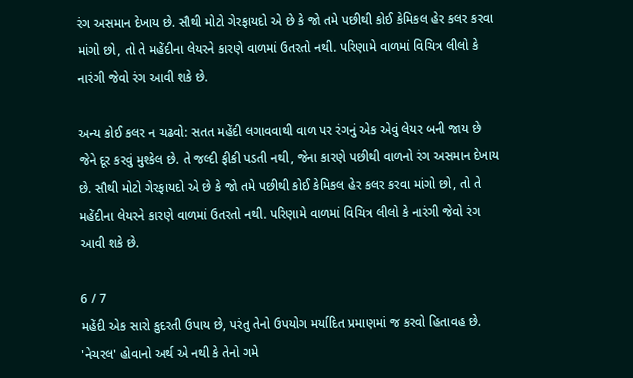રંગ અસમાન દેખાય છે. સૌથી મોટો ગેરફાયદો એ છે કે જો તમે પછીથી કોઈ કેમિકલ હેર કલર કરવા માંગો છો, તો તે મહેંદીના લેયરને કારણે વાળમાં ઉતરતો નથી. પરિણામે વાળમાં વિચિત્ર લીલો કે નારંગી જેવો રંગ આવી શકે છે.

અન્ય કોઈ કલર ન ચઢવો: સતત મહેંદી લગાવવાથી વાળ પર રંગનું એક એવું લેયર બની જાય છે જેને દૂર કરવું મુશ્કેલ છે. તે જલ્દી ફીકી પડતી નથી, જેના કારણે પછીથી વાળનો રંગ અસમાન દેખાય છે. સૌથી મોટો ગેરફાયદો એ છે કે જો તમે પછીથી કોઈ કેમિકલ હેર કલર કરવા માંગો છો, તો તે મહેંદીના લેયરને કારણે વાળમાં ઉતરતો નથી. પરિણામે વાળમાં વિચિત્ર લીલો કે નારંગી જેવો રંગ આવી શકે છે.

6 / 7
મહેંદી એક સારો કુદરતી ઉપાય છે, પરંતુ તેનો ઉપયોગ મર્યાદિત પ્રમાણમાં જ કરવો હિતાવહ છે. 'નેચરલ' હોવાનો અર્થ એ નથી કે તેનો ગમે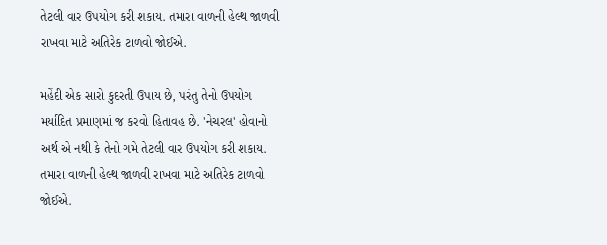તેટલી વાર ઉપયોગ કરી શકાય. તમારા વાળની હેલ્થ જાળવી રાખવા માટે અતિરેક ટાળવો જોઈએ.

મહેંદી એક સારો કુદરતી ઉપાય છે, પરંતુ તેનો ઉપયોગ મર્યાદિત પ્રમાણમાં જ કરવો હિતાવહ છે. 'નેચરલ' હોવાનો અર્થ એ નથી કે તેનો ગમે તેટલી વાર ઉપયોગ કરી શકાય. તમારા વાળની હેલ્થ જાળવી રાખવા માટે અતિરેક ટાળવો જોઈએ.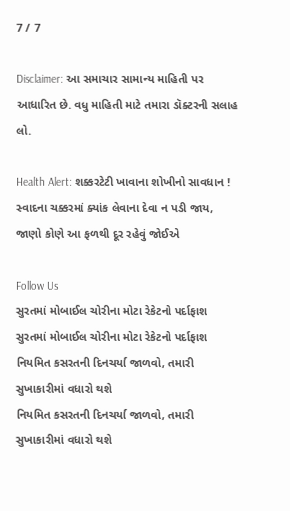7 / 7

Disclaimer: આ સમાચાર સામાન્ય માહિતી પર આધારિત છે. વધુ માહિતી માટે તમારા ડૉક્ટરની સલાહ લો.

Health Alert: શક્કરટેટી ખાવાના શોખીનો સાવધાન ! સ્વાદના ચક્કરમાં ક્યાંક લેવાના દેવા ન પડી જાય, જાણો કોણે આ ફળથી દૂર રહેવું જોઈએ

Follow Us
સુરતમાં મોબાઈલ ચોરીના મોટા રેકેટનો પર્દાફાશ
સુરતમાં મોબાઈલ ચોરીના મોટા રેકેટનો પર્દાફાશ
નિયમિત કસરતની દિનચર્યા જાળવો, તમારી સુખાકારીમાં વધારો થશે
નિયમિત કસરતની દિનચર્યા જાળવો, તમારી સુખાકારીમાં વધારો થશે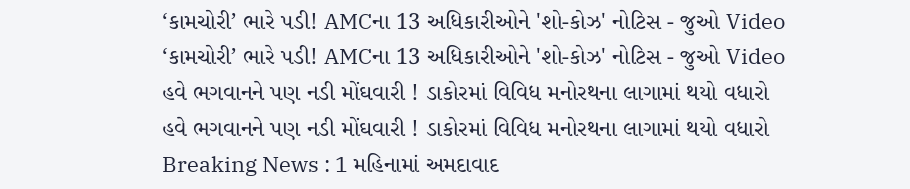‘કામચોરી’ ભારે પડી! AMCના 13 અધિકારીઓને 'શો-કોઝ' નોટિસ - જુઓ Video
‘કામચોરી’ ભારે પડી! AMCના 13 અધિકારીઓને 'શો-કોઝ' નોટિસ - જુઓ Video
હવે ભગવાનને પણ નડી મોંઘવારી ! ડાકોરમાં વિવિધ મનોરથના લાગામાં થયો વધારો
હવે ભગવાનને પણ નડી મોંઘવારી ! ડાકોરમાં વિવિધ મનોરથના લાગામાં થયો વધારો
Breaking News : 1 મહિનામાં અમદાવાદ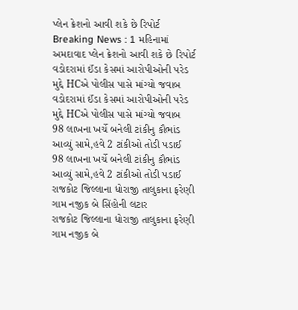પ્લેન ક્રેશનો આવી શકે છે રિપોર્ટ
Breaking News : 1 મહિનામાં અમદાવાદ પ્લેન ક્રેશનો આવી શકે છે રિપોર્ટ
વડોદરામાં ઈંડા કેસમાં આરોપીઓની પરેડ મુદ્દે HCએ પોલીસ પાસે માંગ્યો જવાબ
વડોદરામાં ઈંડા કેસમાં આરોપીઓની પરેડ મુદ્દે HCએ પોલીસ પાસે માંગ્યો જવાબ
98 લાખના ખર્ચે બનેલી ટાંકીનુ કૌભાંડ આવ્યું સામે,હવે 2 ટાંકીઓ તોડી પડાઈ
98 લાખના ખર્ચે બનેલી ટાંકીનુ કૌભાંડ આવ્યું સામે,હવે 2 ટાંકીઓ તોડી પડાઈ
રાજકોટ જિલ્લાના ધોરાજી તાલુકાના ફરેણી ગામ નજીક બે સિંહોની લટાર
રાજકોટ જિલ્લાના ધોરાજી તાલુકાના ફરેણી ગામ નજીક બે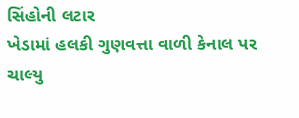સિંહોની લટાર
ખેડામાં હલકી ગુણવત્તા વાળી કેનાલ પર ચાલ્યુ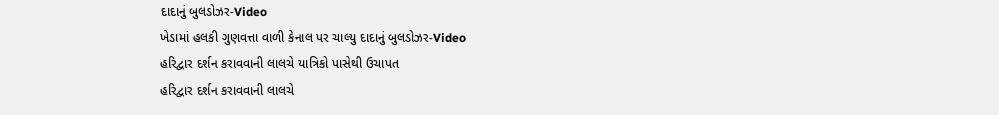દાદાનું બુલડોઝર-Video
ખેડામાં હલકી ગુણવત્તા વાળી કેનાલ પર ચાલ્યુ દાદાનું બુલડોઝર-Video
હરિદ્વાર દર્શન કરાવવાની લાલચે યાત્રિકો પાસેથી ઉચાપત
હરિદ્વાર દર્શન કરાવવાની લાલચે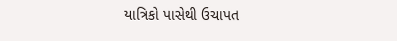યાત્રિકો પાસેથી ઉચાપત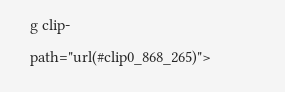g clip-path="url(#clip0_868_265)">